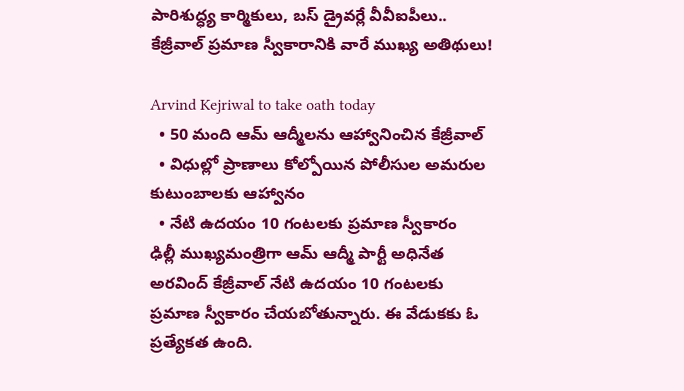పారిశుద్ధ్య కార్మికులు, బస్ డ్రైవర్లే వీవీఐపీలు.. కేజ్రీవాల్ ప్రమాణ స్వీకారానికి వారే ముఖ్య అతిథులు!

Arvind Kejriwal to take oath today
  • 50 మంది ఆమ్ ఆద్మీలను ఆహ్వానించిన కేజ్రీవాల్
  • విధుల్లో ప్రాణాలు కోల్పోయిన పోలీసుల అమరుల కుటుంబాలకు ఆహ్వానం
  • నేటి ఉదయం 10 గంటలకు ప్రమాణ స్వీకారం
ఢిల్లీ ముఖ్యమంత్రిగా ఆమ్ ఆద్మీ పార్టీ అధినేత అరవింద్ కేజ్రీవాల్ నేటి ఉదయం 10 గంటలకు ప్రమాణ స్వీకారం చేయబోతున్నారు. ఈ వేడుకకు ఓ ప్రత్యేకత ఉంది.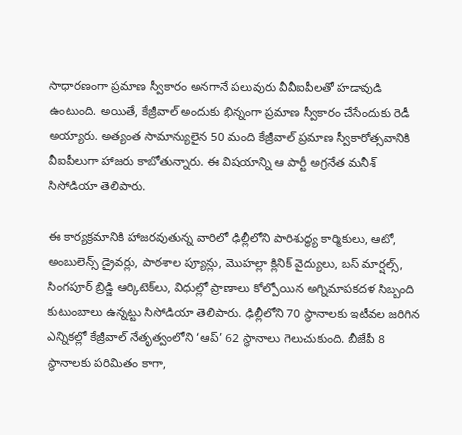సాధారణంగా ప్రమాణ స్వీకారం అనగానే పలువురు వీవీఐపీలతో హడావుడి ఉంటుంది. అయితే, కేజ్రీవాల్ అందుకు భిన్నంగా ప్రమాణ స్వీకారం చేసేందుకు రెడీ అయ్యారు. అత్యంత సామాన్యులైన 50 మంది కేజ్రీవాల్ ప్రమాణ స్వీకారోత్సవానికి వీఐపీలుగా హాజరు కాబోతున్నారు. ఈ విషయాన్ని ఆ పార్టీ అగ్రనేత మనీశ్ సిసోడియా తెలిపారు.

ఈ కార్యక్రమానికి హాజరవుతున్న వారిలో ఢిల్లీలోని పారిశుద్ధ్య కార్మికులు, ఆటో, అంబులెన్స్ డ్రైవర్లు, పాఠశాల ప్యూన్లు, మొహల్లా క్లినిక్ వైద్యులు, బస్ మార్షల్స్, సింగపూర్ బ్రిడ్జి ఆర్కిటెక్‌లు, విధుల్లో ప్రాణాలు కోల్పోయిన అగ్నిమాపకదళ సిబ్బంది కుటుంబాలు ఉన్నట్టు సిసోడియా తెలిపారు. ఢిల్లీలోని 70 స్థానాలకు ఇటీవల జరిగిన ఎన్నికల్లో కేజ్రీవాల్ నేతృత్వంలోని ‘ఆప్’ 62 స్థానాలు గెలుచుకుంది. బీజేపీ 8 స్థానాలకు పరిమితం కాగా,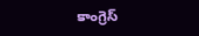కాంగ్రెస్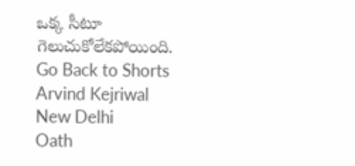ఒక్క సీటూ గెలుచుకోలేకపోయింది.
Go Back to Shorts
Arvind Kejriwal
New Delhi
Oath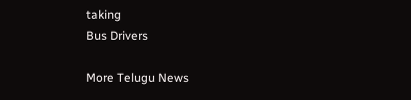taking
Bus Drivers

More Telugu News